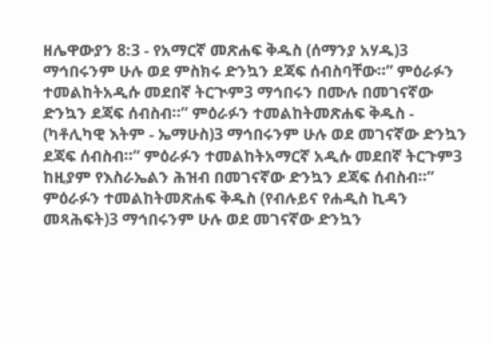ዘሌዋውያን 8:3 - የአማርኛ መጽሐፍ ቅዱስ (ሰማንያ አሃዱ)3 ማኅበሩንም ሁሉ ወደ ምስክሩ ድንኳን ደጃፍ ሰብስባቸው።” ምዕራፉን ተመልከትአዲሱ መደበኛ ትርጒም3 ማኅበሩን በሙሉ በመገናኛው ድንኳን ደጃፍ ሰብስብ።” ምዕራፉን ተመልከትመጽሐፍ ቅዱስ - (ካቶሊካዊ እትም - ኤማሁስ)3 ማኅበሩንም ሁሉ ወደ መገናኛው ድንኳን ደጃፍ ሰብስብ።” ምዕራፉን ተመልከትአማርኛ አዲሱ መደበኛ ትርጉም3 ከዚያም የእስራኤልን ሕዝብ በመገናኛው ድንኳን ደጃፍ ሰብስብ።” ምዕራፉን ተመልከትመጽሐፍ ቅዱስ (የብሉይና የሐዲስ ኪዳን መጻሕፍት)3 ማኅበሩንም ሁሉ ወደ መገናኛው ድንኳን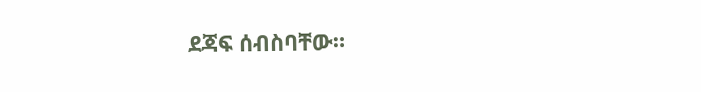ደጃፍ ሰብስባቸው።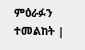ምዕራፉን ተመልከት |